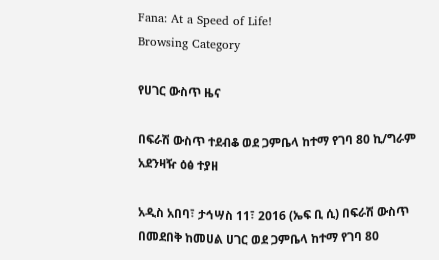Fana: At a Speed of Life!
Browsing Category

የሀገር ውስጥ ዜና

በፍራሽ ውስጥ ተደብቆ ወደ ጋምቤላ ከተማ የገባ 80 ኪ/ግራም አደንዛዥ ዕፅ ተያዘ

አዲስ አበባ፣ ታኅሣስ 11፣ 2016 (ኤፍ ቢ ሲ) በፍራሽ ውስጥ በመደበቅ ከመሀል ሀገር ወደ ጋምቤላ ከተማ የገባ 80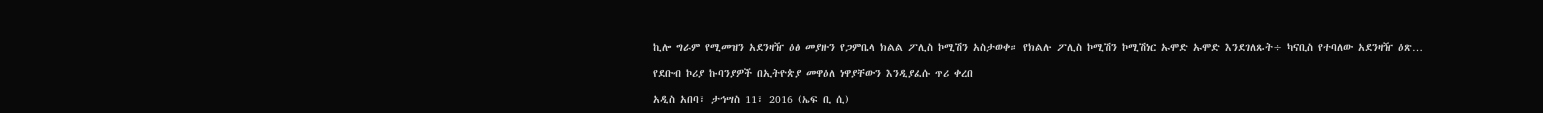ኪሎ ግራም የሚመዝን አደንዛዥ ዕፅ መያዙን የጋምቤላ ክልል ፖሊስ ኮሚሽን አስታወቀ። የክልሉ ፖሊስ ኮሚሽን ኮሚሽነር ኡሞድ ኡሞድ እንደገለጹት÷ ካናቢስ የተባለው አደንዛዥ ዕጽ…

የደቡብ ኮሪያ ኩባንያዎች በኢትዮጵያ መዋዕለ ነዋያቸውን እንዲያፈሱ ጥሪ ቀረበ

አዲስ አበባ፣ ታኅሣስ 11፣ 2016 (ኤፍ ቢ ሲ)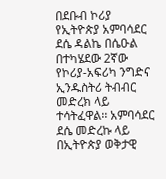በደቡብ ኮሪያ የኢትዮጵያ አምባሳደር ደሴ ዳልኬ በሴዑል በተካሄደው 2ኛው የኮሪያ-አፍሪካ ንግድና ኢንዱስትሪ ትብብር መድረክ ላይ ተሳትፈዋል፡፡ አምባሳደር ደሴ መድረኩ ላይ በኢትዮጵያ ወቅታዊ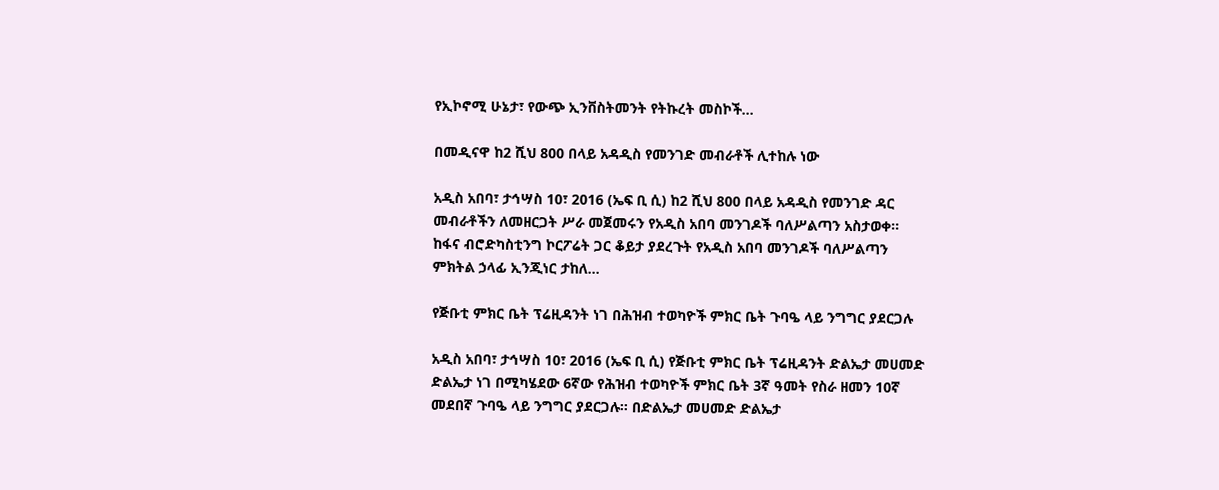የኢኮኖሚ ሁኔታ፣ የውጭ ኢንቨስትመንት የትኩረት መስኮች…

በመዲናዋ ከ2 ሺህ 800 በላይ አዳዲስ የመንገድ መብራቶች ሊተከሉ ነው

አዲስ አበባ፣ ታኅሣስ 10፣ 2016 (ኤፍ ቢ ሲ) ከ2 ሺህ 800 በላይ አዳዲስ የመንገድ ዳር መብራቶችን ለመዘርጋት ሥራ መጀመሩን የአዲስ አበባ መንገዶች ባለሥልጣን አስታወቀ፡፡ ከፋና ብሮድካስቲንግ ኮርፖሬት ጋር ቆይታ ያደረጉት የአዲስ አበባ መንገዶች ባለሥልጣን ምክትል ኃላፊ ኢንጂነር ታከለ…

የጅቡቲ ምክር ቤት ፕሬዚዳንት ነገ በሕዝብ ተወካዮች ምክር ቤት ጉባዔ ላይ ንግግር ያደርጋሉ

አዲስ አበባ፣ ታኅሣስ 10፣ 2016 (ኤፍ ቢ ሲ) የጅቡቲ ምክር ቤት ፕሬዚዳንት ድልኤታ መሀመድ ድልኤታ ነገ በሚካሄደው 6ኛው የሕዝብ ተወካዮች ምክር ቤት 3ኛ ዓመት የስራ ዘመን 10ኛ መደበኛ ጉባዔ ላይ ንግግር ያደርጋሉ፡፡ በድልኤታ መሀመድ ድልኤታ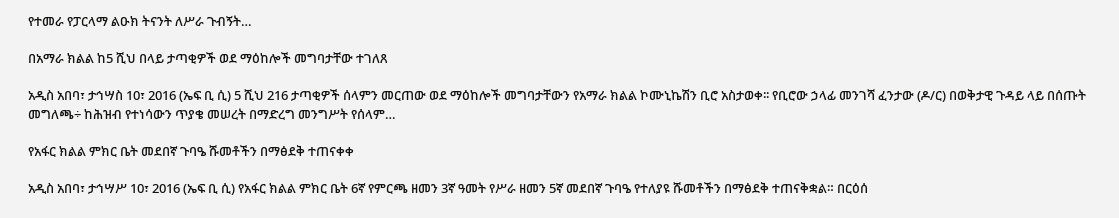የተመራ የፓርላማ ልዑክ ትናንት ለሥራ ጉብኝት…

በአማራ ክልል ከ5 ሺህ በላይ ታጣቂዎች ወደ ማዕከሎች መግባታቸው ተገለጸ

አዲስ አበባ፣ ታኅሣስ 10፣ 2016 (ኤፍ ቢ ሲ) 5 ሺህ 216 ታጣቂዎች ሰላምን መርጠው ወደ ማዕከሎች መግባታቸውን የአማራ ክልል ኮሙኒኬሽን ቢሮ አስታወቀ፡፡ የቢሮው ኃላፊ መንገሻ ፈንታው (ዶ/ር) በወቅታዊ ጉዳይ ላይ በሰጡት መግለጫ÷ ከሕዝብ የተነሳውን ጥያቄ መሠረት በማድረግ መንግሥት የሰላም…

የአፋር ክልል ምክር ቤት መደበኛ ጉባዔ ሹመቶችን በማፅደቅ ተጠናቀቀ

አዲስ አበባ፣ ታኅሣሥ 10፣ 2016 (ኤፍ ቢ ሲ) የአፋር ክልል ምክር ቤት 6ኛ የምርጫ ዘመን 3ኛ ዓመት የሥራ ዘመን 5ኛ መደበኛ ጉባዔ የተለያዩ ሹመቶችን በማፅደቅ ተጠናቅቋል። በርዕሰ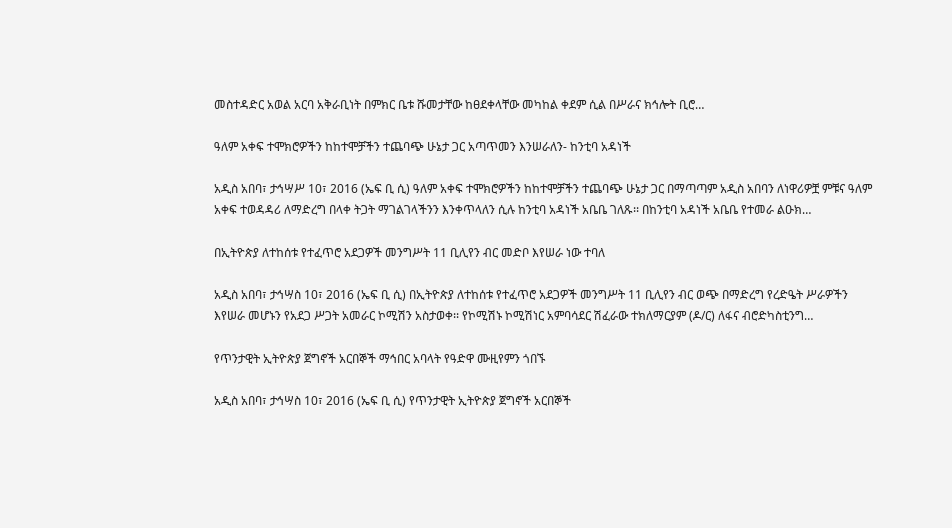መስተዳድር አወል አርባ አቅራቢነት በምክር ቤቱ ሹመታቸው ከፀደቀላቸው መካከል ቀደም ሲል በሥራና ክኅሎት ቢሮ…

ዓለም አቀፍ ተሞክሮዎችን ከከተሞቻችን ተጨባጭ ሁኔታ ጋር አጣጥመን እንሠራለን- ከንቲባ አዳነች

አዲስ አበባ፣ ታኅሣሥ 10፣ 2016 (ኤፍ ቢ ሲ) ዓለም አቀፍ ተሞክሮዎችን ከከተሞቻችን ተጨባጭ ሁኔታ ጋር በማጣጣም አዲስ አበባን ለነዋሪዎቿ ምቹና ዓለም አቀፍ ተወዳዳሪ ለማድረግ በላቀ ትጋት ማገልገላችንን እንቀጥላለን ሲሉ ከንቲባ አዳነች አቤቤ ገለጹ፡፡ በከንቲባ አዳነች አቤቤ የተመራ ልዑክ…

በኢትዮጵያ ለተከሰቱ የተፈጥሮ አደጋዎች መንግሥት 11 ቢሊየን ብር መድቦ እየሠራ ነው ተባለ

አዲስ አበባ፣ ታኅሣስ 10፣ 2016 (ኤፍ ቢ ሲ) በኢትዮጵያ ለተከሰቱ የተፈጥሮ አደጋዎች መንግሥት 11 ቢሊየን ብር ወጭ በማድረግ የረድዔት ሥራዎችን እየሠራ መሆኑን የአደጋ ሥጋት አመራር ኮሚሽን አስታወቀ፡፡ የኮሚሽኑ ኮሚሽነር አምባሳደር ሽፈራው ተክለማርያም (ዶ/ር) ለፋና ብሮድካስቲንግ…

የጥንታዊት ኢትዮጵያ ጀግኖች አርበኞች ማኅበር አባላት የዓድዋ ሙዚየምን ጎበኙ

አዲስ አበባ፣ ታኅሣስ 10፣ 2016 (ኤፍ ቢ ሲ) የጥንታዊት ኢትዮጵያ ጀግኖች አርበኞች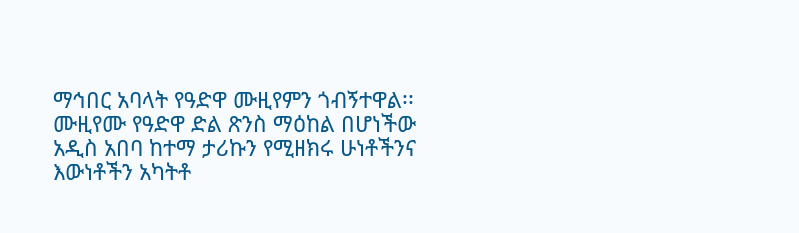ማኅበር አባላት የዓድዋ ሙዚየምን ጎብኝተዋል፡፡ ሙዚየሙ የዓድዋ ድል ጽንስ ማዕከል በሆነችው አዲስ አበባ ከተማ ታሪኩን የሚዘክሩ ሁነቶችንና እውነቶችን አካትቶ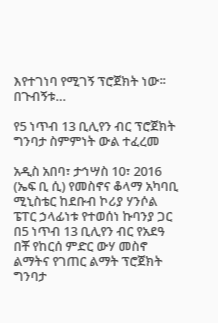እየተገነባ የሚገኝ ፕሮጀክት ነው፡፡ በጉብኝቱ…

የ5 ነጥብ 13 ቢሊየን ብር ፕሮጀክት ግንባታ ስምምነት ውል ተፈረመ

አዲስ አበባ፣ ታኅሣስ 10፣ 2016 (ኤፍ ቢ ሲ) የመስኖና ቆላማ አካባቢ ሚኒስቴር ከደቡብ ኮሪያ ሃንሶል ፔፐር ኃላፊነቱ የተወሰነ ኩባንያ ጋር በ5 ነጥብ 13 ቢሊየን ብር የአደዓ በቾ የከርሰ ምድር ውሃ መስኖ ልማትና የገጠር ልማት ፕሮጀክት ግንባታ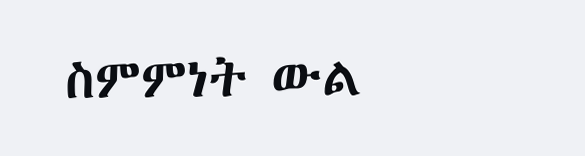ስምምነት ውል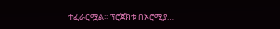ተፈራርሟል፡፡ ፕሮጀክቱ በኦሮሚያ…